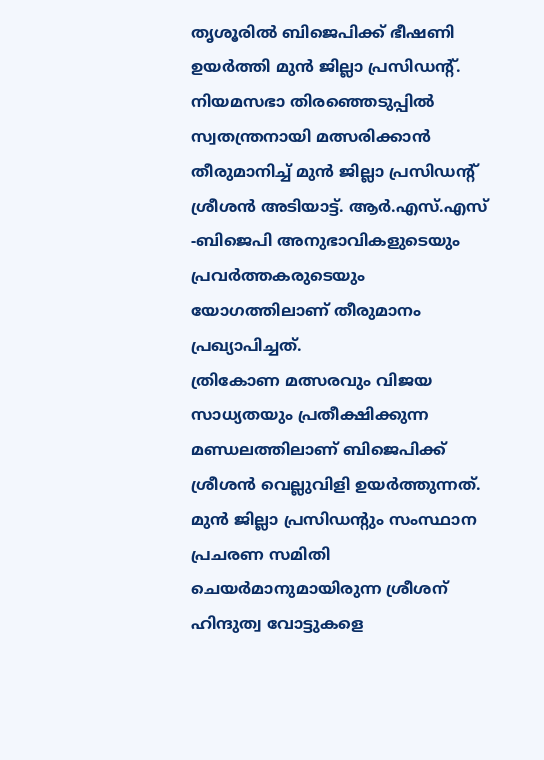തൃശൂരിൽ ബിജെപിക്ക് ഭീഷണി ഉയർത്തി മുൻ ജില്ലാ പ്രസിഡന്റ്. നിയമസഭാ തിരഞ്ഞെടുപ്പിൽ സ്വതന്ത്രനായി മത്സരിക്കാൻ തീരുമാനിച്ച് മുൻ ജില്ലാ പ്രസിഡന്റ് ശ്രീശൻ അടിയാട്ട്. ആർ.എസ്.എസ് -ബിജെപി അനുഭാവികളുടെയും പ്രവർത്തകരുടെയും യോഗത്തിലാണ് തീരുമാനം പ്രഖ്യാപിച്ചത്.
ത്രികോണ മത്സരവും വിജയ സാധ്യതയും പ്രതീക്ഷിക്കുന്ന മണ്ഡലത്തിലാണ് ബിജെപിക്ക് ശ്രീശൻ വെല്ലുവിളി ഉയർത്തുന്നത്. മുൻ ജില്ലാ പ്രസിഡന്റും സംസ്ഥാന പ്രചരണ സമിതി ചെയർമാനുമായിരുന്ന ശ്രീശന് ഹിന്ദുത്വ വോട്ടുകളെ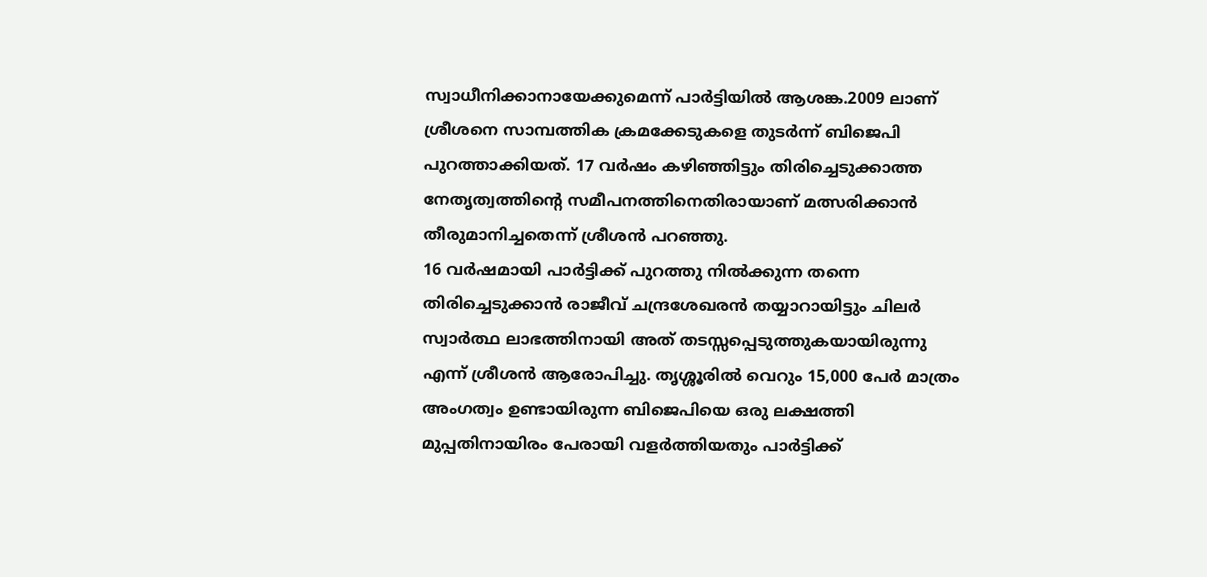സ്വാധീനിക്കാനായേക്കുമെന്ന് പാർട്ടിയിൽ ആശങ്ക.2009 ലാണ് ശ്രീശനെ സാമ്പത്തിക ക്രമക്കേടുകളെ തുടർന്ന് ബിജെപി പുറത്താക്കിയത്. 17 വർഷം കഴിഞ്ഞിട്ടും തിരിച്ചെടുക്കാത്ത നേതൃത്വത്തിന്റെ സമീപനത്തിനെതിരായാണ് മത്സരിക്കാൻ തീരുമാനിച്ചതെന്ന് ശ്രീശൻ പറഞ്ഞു.
16 വർഷമായി പാർട്ടിക്ക് പുറത്തു നിൽക്കുന്ന തന്നെ തിരിച്ചെടുക്കാൻ രാജീവ് ചന്ദ്രശേഖരൻ തയ്യാറായിട്ടും ചിലർ സ്വാർത്ഥ ലാഭത്തിനായി അത് തടസ്സപ്പെടുത്തുകയായിരുന്നു എന്ന് ശ്രീശൻ ആരോപിച്ചു. തൃശ്ശൂരിൽ വെറും 15,000 പേർ മാത്രം അംഗത്വം ഉണ്ടായിരുന്ന ബിജെപിയെ ഒരു ലക്ഷത്തി മുപ്പതിനായിരം പേരായി വളർത്തിയതും പാർട്ടിക്ക്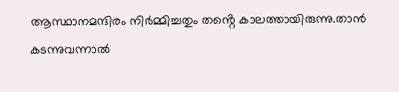ആസ്ഥാനമന്ദിരം നിർമ്മിച്ചതും തൻ്റെ കാലത്തായിരുന്നു.താൻ കടന്നുവന്നാൽ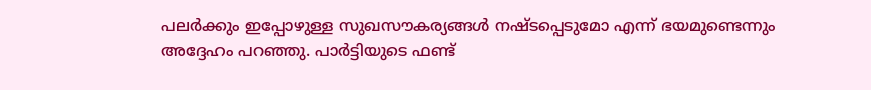പലർക്കും ഇപ്പോഴുള്ള സുഖസൗകര്യങ്ങൾ നഷ്ടപ്പെടുമോ എന്ന് ഭയമുണ്ടെന്നും അദ്ദേഹം പറഞ്ഞു. പാർട്ടിയുടെ ഫണ്ട്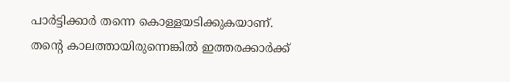പാർട്ടിക്കാർ തന്നെ കൊള്ളയടിക്കുകയാണ്. തന്റെ കാലത്തായിരുന്നെങ്കിൽ ഇത്തരക്കാർക്ക്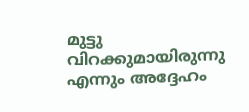മുട്ടു വിറക്കുമായിരുന്നു എന്നും അദ്ദേഹം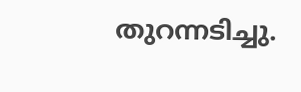തുറന്നടിച്ചു.